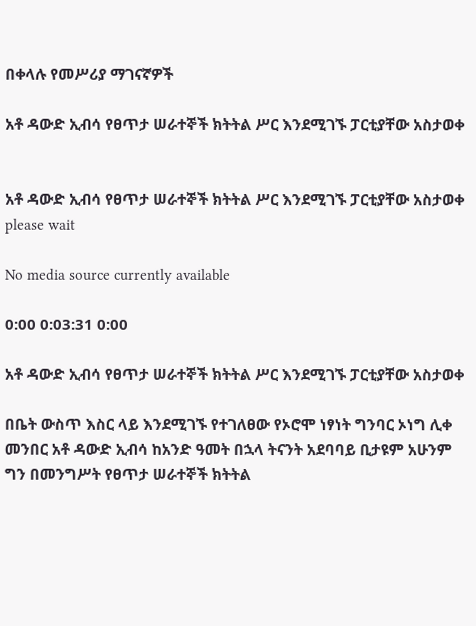በቀላሉ የመሥሪያ ማገናኛዎች

አቶ ዳውድ ኢብሳ የፀጥታ ሠራተኞች ክትትል ሥር እንደሚገኙ ፓርቲያቸው አስታወቀ


አቶ ዳውድ ኢብሳ የፀጥታ ሠራተኞች ክትትል ሥር እንደሚገኙ ፓርቲያቸው አስታወቀ
please wait

No media source currently available

0:00 0:03:31 0:00

አቶ ዳውድ ኢብሳ የፀጥታ ሠራተኞች ክትትል ሥር እንደሚገኙ ፓርቲያቸው አስታወቀ

በቤት ውስጥ እስር ላይ እንደሚገኙ የተገለፀው የኦሮሞ ነፃነት ግንባር ኦነግ ሊቀ መንበር አቶ ዳውድ ኢብሳ ከአንድ ዓመት በኋላ ትናንት አደባባይ ቢታዩም አሁንም ግን በመንግሥት የፀጥታ ሠራተኞች ክትትል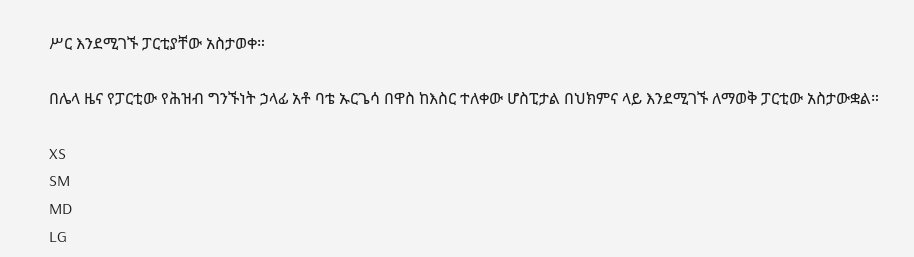ሥር እንደሚገኙ ፓርቲያቸው አስታወቀ።

በሌላ ዜና የፓርቲው የሕዝብ ግንኙነት ኃላፊ አቶ ባቴ ኡርጌሳ በዋስ ከእስር ተለቀው ሆስፒታል በህክምና ላይ እንደሚገኙ ለማወቅ ፓርቲው አስታውቋል።

XS
SM
MD
LG